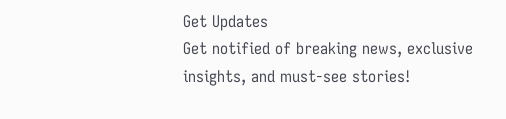Get Updates
Get notified of breaking news, exclusive insights, and must-see stories!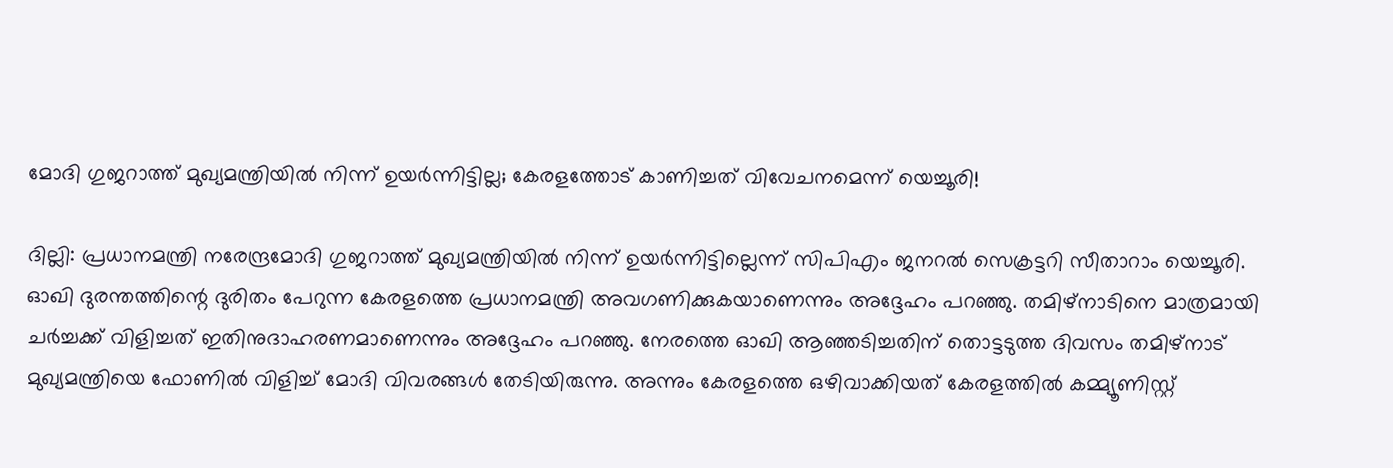മോദി ഗുജറാത്ത് മുഖ്യമന്ത്രിയിൽ നിന്ന് ഉയർന്നിട്ടില്ല; കേരളത്തോട് കാണിച്ചത് വിവേചനമെന്ന് യെച്ചൂരി!

ദില്ലി: പ്രധാനമന്ത്രി നരേന്ദ്രമോദി ഗുജറാത്ത് മുഖ്യമന്ത്രിയിൽ നിന്ന് ഉയർന്നിട്ടില്ലെന്ന് സിപിഎം ജനറൽ സെക്രട്ടറി സീതാറാം യെച്ചൂരി. ഓഖി ദുരന്തത്തിന്റെ ദുരിതം പേറുന്ന കേരളത്തെ പ്രധാനമന്ത്രി അവഗണിക്കുകയാണെന്നും അദ്ദേഹം പറഞ്ഞു. തമിഴ്നാടിനെ മാത്രമായി ചര്‍ച്ചക്ക് വിളിച്ചത് ഇതിനുദാഹരണമാണെന്നും അദ്ദേഹം പറഞ്ഞു. നേരത്തെ ഓഖി ആഞ്ഞടിച്ചതിന് തൊട്ടടുത്ത ദിവസം തമിഴ്നാട് മുഖ്യമന്ത്രിയെ ഫോണില്‍ വിളിച്ച് മോദി വിവരങ്ങള്‍ തേടിയിരുന്നു. അന്നും കേരളത്തെ ഒഴിവാക്കിയത് കേരളത്തില്‍ കമ്മ്യൂണിസ്റ്റ്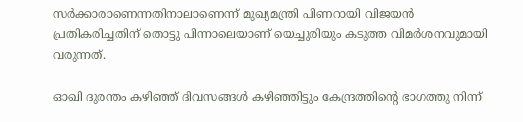സര്‍ക്കാരാണെന്നതിനാലാണെന്ന് മുഖ്യമന്ത്രി പിണറായി വിജയന്‍ പ്രതികരിച്ചതിന് തൊട്ടു പിന്നാലെയാണ് യെച്ചുരിയും കടുത്ത വിമര്‍ശനവുമായി വരുന്നത്.

ഓഖി ദുരന്തം കഴിഞ്ഞ് ദിവസങ്ങള്‍ കഴിഞ്ഞിട്ടും കേന്ദ്രത്തിന്റെ ഭാഗത്തു നിന്ന്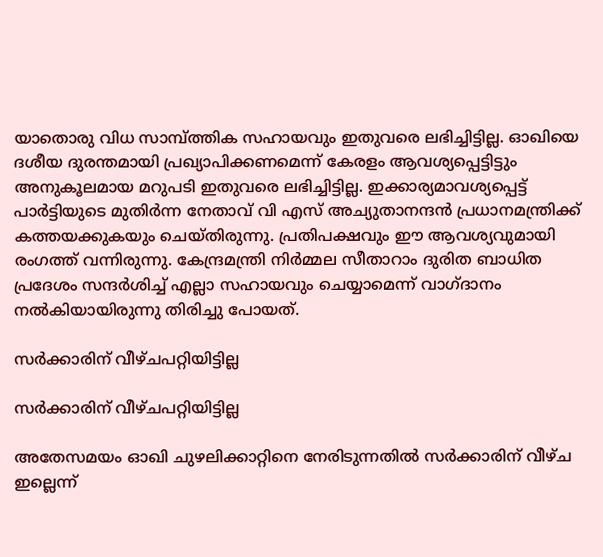യാതൊരു വിധ സാമ്പ്ത്തിക സഹായവും ഇതുവരെ ലഭിച്ചിട്ടില്ല. ഓഖിയെ ദശീയ ദുരന്തമായി പ്രഖ്യാപിക്കണമെന്ന് കേരളം ആവശ്യപ്പെട്ടിട്ടും അനുകൂലമായ മറുപടി ഇതുവരെ ലഭിച്ചിട്ടില്ല. ഇക്കാര്യമാവശ്യപ്പെട്ട് പാര്‍ട്ടിയുടെ മുതിര്‍ന്ന നേതാവ് വി എസ് അച്യുതാനന്ദന്‍ പ്രധാനമന്ത്രിക്ക് കത്തയക്കുകയും ചെയ്തിരുന്നു. പ്രതിപക്ഷവും ഈ ആവശ്യവുമായി രംഗത്ത് വന്നിരുന്നു. കേന്ദ്രമന്ത്രി നിർമ്മല സീതാറാം ദുരിത ബാധിത പ്രദേശം സന്ദർശിച്ച് എല്ലാ സഹായവും ചെയ്യാമെന്ന് വാഗ്ദാനം നൽകിയായിരുന്നു തിരിച്ചു പോയത്.

സർക്കാരിന് വീഴ്ചപറ്റിയിട്ടില്ല

സർക്കാരിന് വീഴ്ചപറ്റിയിട്ടില്ല

അതേസമയം ഓഖി ചുഴലിക്കാറ്റിനെ നേരിടുന്നതിൽ സര്‍ക്കാരിന് വീഴ്ച ഇല്ലെന്ന്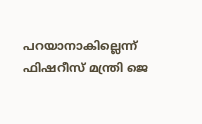പറയാനാകില്ലെന്ന് ഫിഷറീസ് മന്ത്രി ജെ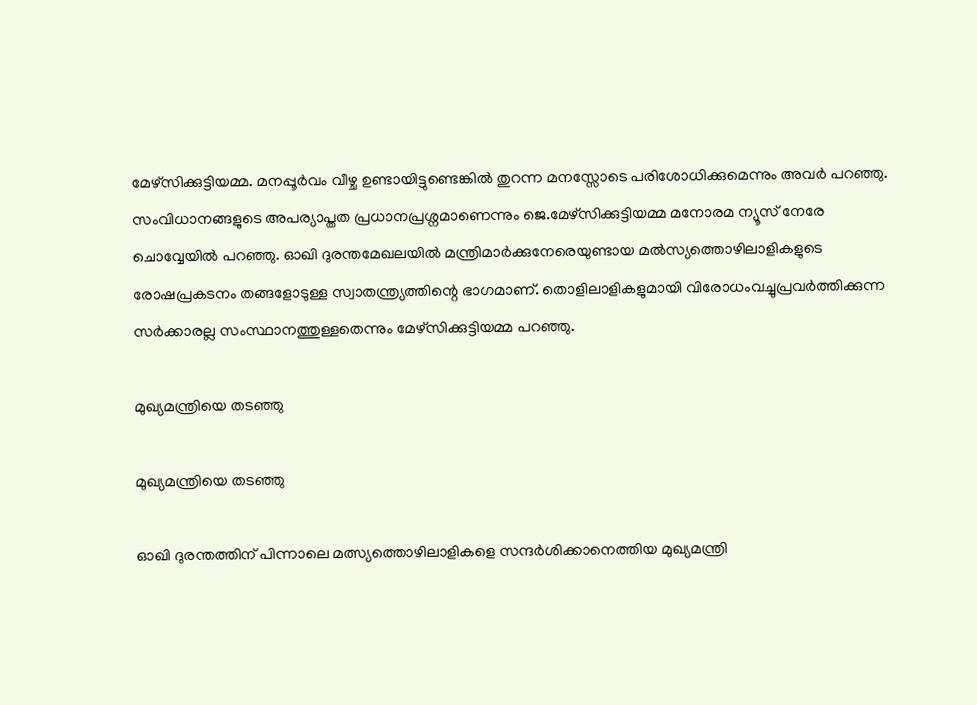മേഴ്സിക്കുട്ടിയമ്മ. മനപ്പൂര്‍വം വീഴ്ച ഉണ്ടായിട്ടുണ്ടെങ്കില്‍ തുറന്ന മനസ്സോടെ പരിശോധിക്കുമെന്നും അവർ പറഞ്ഞു. സംവിധാനങ്ങളുടെ അപര്യാപ്തത പ്രധാനപ്രശ്നമാണെന്നും ജെ.മേഴ്സിക്കുട്ടിയമ്മ മനോരമ ന്യൂസ് നേരേ ചൊവ്വേയില്‍ പറഞ്ഞു. ഓഖി ദുരന്തമേഖലയില്‍ മന്ത്രിമാര്‍ക്കുനേരെയുണ്ടായ മല്‍സ്യത്തൊഴിലാളികളുടെ രോഷപ്രകടനം തങ്ങളോടുള്ള സ്വാതന്ത്ര്യത്തിന്റെ ഭാഗമാണ്. തൊളിലാളികളുമായി വിരോധംവച്ചുപ്രവര്‍ത്തിക്കുന്ന സര്‍ക്കാരല്ല സംസ്ഥാനത്തുള്ളതെന്നും മേഴ്സിക്കുട്ടിയമ്മ പറഞ്ഞു.

മുഖ്യമന്ത്രിയെ തടഞ്ഞു

മുഖ്യമന്ത്രിയെ തടഞ്ഞു

ഓഖി ദുരന്തത്തിന് പിന്നാലെ മത്സ്യത്തൊഴിലാളികളെ സന്ദര്‍ശിക്കാനെത്തിയ മുഖ്യമന്ത്രി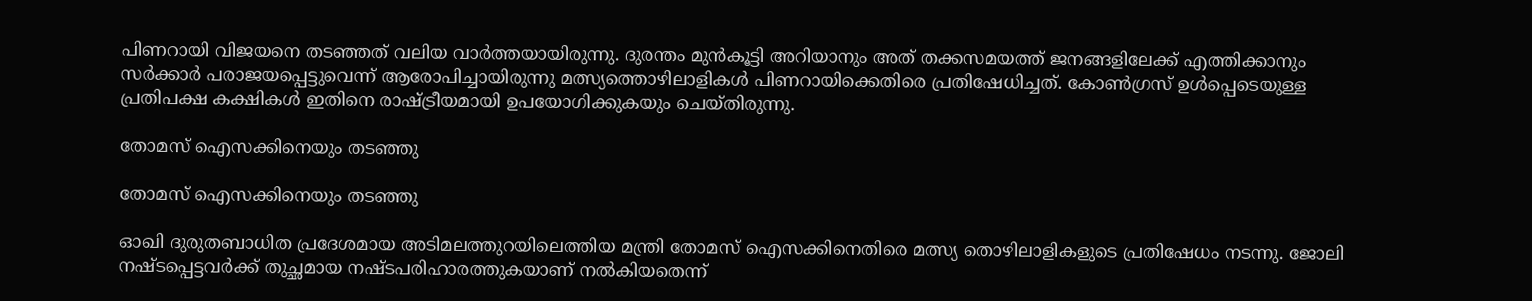പിണറായി വിജയനെ തടഞ്ഞത് വലിയ വാര്‍ത്തയായിരുന്നു. ദുരന്തം മുന്‍കൂട്ടി അറിയാനും അത് തക്കസമയത്ത് ജനങ്ങളിലേക്ക് എത്തിക്കാനും സര്‍ക്കാര്‍ പരാജയപ്പെട്ടുവെന്ന് ആരോപിച്ചായിരുന്നു മത്സ്യത്തൊഴിലാളികള്‍ പിണറായിക്കെതിരെ പ്രതിഷേധിച്ചത്. കോണ്‍ഗ്രസ് ഉള്‍പ്പെടെയുള്ള പ്രതിപക്ഷ കക്ഷികള്‍ ഇതിനെ രാഷ്ട്രീയമായി ഉപയോഗിക്കുകയും ചെയ്തിരുന്നു.

തോമസ് ഐസക്കിനെയും തടഞ്ഞു

തോമസ് ഐസക്കിനെയും തടഞ്ഞു

ഓഖി ദുരുതബാധിത പ്രദേശമായ അടിമലത്തുറയിലെത്തിയ മന്ത്രി തോമസ് ഐസക്കിനെതിരെ മത്സ്യ തൊഴിലാളികളുടെ പ്രതിഷേധം നടന്നു. ജോലി നഷ്ടപ്പെട്ടവര്‍ക്ക് തുച്ഛമായ നഷ്ടപരിഹാരത്തുകയാണ് നല്‍കിയതെന്ന്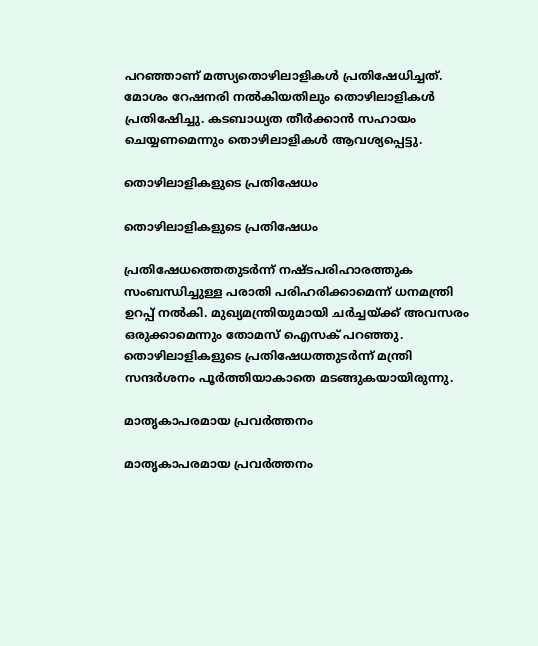പറഞ്ഞാണ് മത്സ്യതൊഴിലാളികള്‍ പ്രതിഷേധിച്ചത്. മോശം റേഷനരി നല്‍കിയതിലും തൊഴിലാളികള്‍ പ്രതിഷേിച്ചു. കടബാധ്യത തീര്‍ക്കാന്‍ സഹായം ചെയ്യണമെന്നും തൊഴിലാളികള്‍ ആവശ്യപ്പെട്ടു.

തൊഴിലാളികളുടെ പ്രതിഷേധം

തൊഴിലാളികളുടെ പ്രതിഷേധം

പ്രതിഷേധത്തെതുടര്‍ന്ന് നഷ്ടപരിഹാരത്തുക സംബന്ധിച്ചുള്ള പരാതി പരിഹരിക്കാമെന്ന് ധനമന്ത്രി ഉറപ്പ് നല്‍കി. മുഖ്യമന്ത്രിയുമായി ചര്‍ച്ചയ്ക്ക് അവസരം ഒരുക്കാമെന്നും തോമസ് ഐസക് പറഞ്ഞു. തൊഴിലാളികളുടെ പ്രതിഷേധത്തുടര്‍ന്ന് മന്ത്രി സന്ദര്‍ശനം പൂര്‍ത്തിയാകാതെ മടങ്ങുകയായിരുന്നു.

മാതൃകാപരമായ പ്രവര്‍ത്തനം

മാതൃകാപരമായ പ്രവര്‍ത്തനം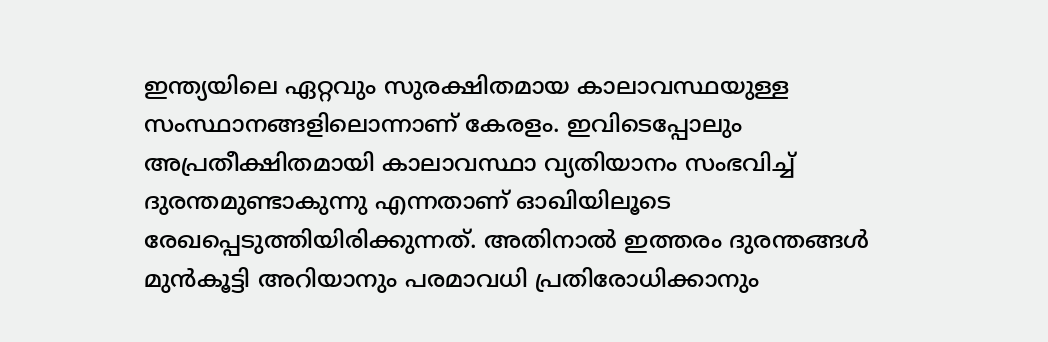ഇന്ത്യയിലെ ഏറ്റവും സുരക്ഷിതമായ കാലാവസ്ഥയുള്ള സംസ്ഥാനങ്ങളിലൊന്നാണ് കേരളം. ഇവിടെപ്പോലും അപ്രതീക്ഷിതമായി കാലാവസ്ഥാ വ്യതിയാനം സംഭവിച്ച് ദുരന്തമുണ്ടാകുന്നു എന്നതാണ് ഓഖിയിലൂടെ രേഖപ്പെടുത്തിയിരിക്കുന്നത്. അതിനാല്‍ ഇത്തരം ദുരന്തങ്ങള്‍ മുന്‍കൂട്ടി അറിയാനും പരമാവധി പ്രതിരോധിക്കാനും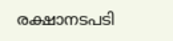രക്ഷാനടപടി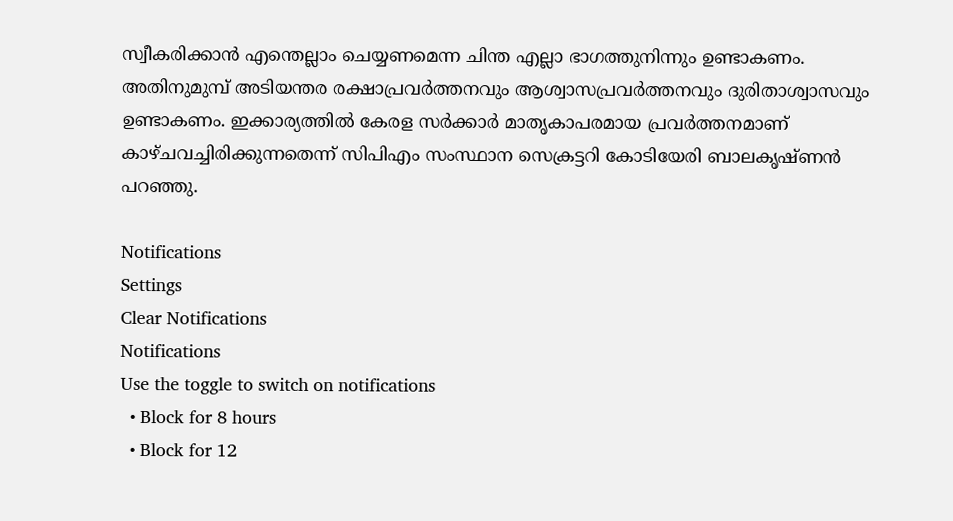സ്വീകരിക്കാന്‍ എന്തെല്ലാം ചെയ്യണമെന്ന ചിന്ത എല്ലാ ഭാഗത്തുനിന്നും ഉണ്ടാകണം. അതിനുമുമ്പ് അടിയന്തര രക്ഷാപ്രവര്‍ത്തനവും ആശ്വാസപ്രവര്‍ത്തനവും ദുരിതാശ്വാസവും ഉണ്ടാകണം. ഇക്കാര്യത്തില്‍ കേരള സര്‍ക്കാര്‍ മാതൃകാപരമായ പ്രവര്‍ത്തനമാണ് കാഴ്ചവച്ചിരിക്കുന്നതെന്ന് സിപിഎം സംസ്ഥാന സെക്രട്ടറി കോടിയേരി ബാലകൃഷ്ണൻ പറഞ്ഞു.

Notifications
Settings
Clear Notifications
Notifications
Use the toggle to switch on notifications
  • Block for 8 hours
  • Block for 12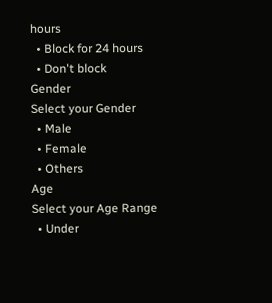hours
  • Block for 24 hours
  • Don't block
Gender
Select your Gender
  • Male
  • Female
  • Others
Age
Select your Age Range
  • Under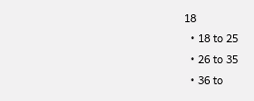18
  • 18 to 25
  • 26 to 35
  • 36 to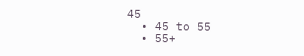45
  • 45 to 55
  • 55+